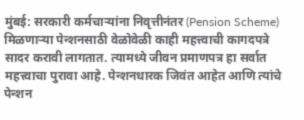मुंबई: सरकारी कर्मचाऱ्यांना निवृत्तीनंतर (Pension Scheme) मिळणाऱ्या पेन्शनसाठी वेळोवेळी काही महत्त्वाची कागदपत्रे सादर करावी लागतात. त्यामध्ये जीवन प्रमाणपत्र हा सर्वात महत्त्वाचा पुरावा आहे. पेन्शनधारक जिवंत आहेत आणि त्यांचे पेन्शन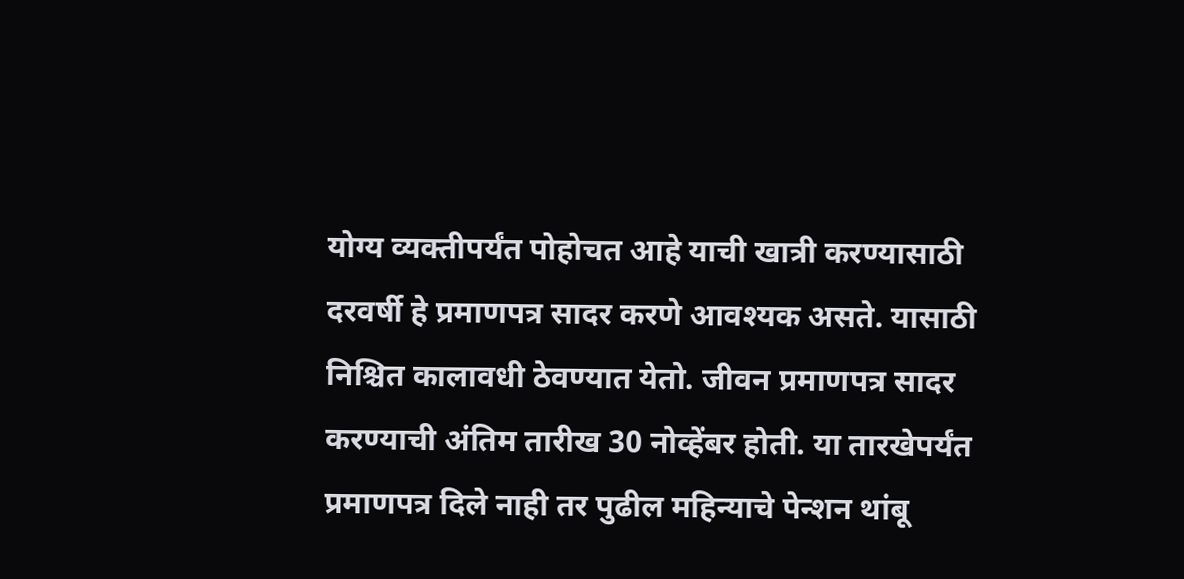योग्य व्यक्तीपर्यंत पोहोचत आहे याची खात्री करण्यासाठी दरवर्षी हे प्रमाणपत्र सादर करणे आवश्यक असते. यासाठी निश्चित कालावधी ठेवण्यात येतो. जीवन प्रमाणपत्र सादर करण्याची अंतिम तारीख 30 नोव्हेंबर होती. या तारखेपर्यंत प्रमाणपत्र दिले नाही तर पुढील महिन्याचे पेन्शन थांबू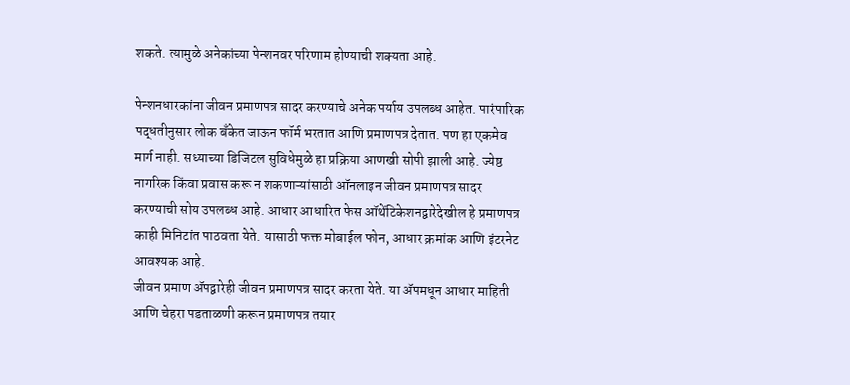शकते. त्यामुळे अनेकांच्या पेन्शनवर परिणाम होण्याची शक्यता आहे.

पेन्शनधारकांना जीवन प्रमाणपत्र सादर करण्याचे अनेक पर्याय उपलब्ध आहेत. पारंपारिक पद्धतीनुसार लोक बँकेत जाऊन फॉर्म भरतात आणि प्रमाणपत्र देतात. पण हा एकमेव मार्ग नाही. सध्याच्या डिजिटल सुविधेमुळे हा प्रक्रिया आणखी सोपी झाली आहे. ज्येष्ठ नागरिक किंवा प्रवास करू न शकणाऱ्यांसाठी ऑनलाइन जीवन प्रमाणपत्र सादर करण्याची सोय उपलब्ध आहे. आधार आधारित फेस ऑथेंटिकेशनद्वारेदेखील हे प्रमाणपत्र काही मिनिटांत पाठवता येते. यासाठी फक्त मोबाईल फोन, आधार क्रमांक आणि इंटरनेट आवश्यक आहे.
जीवन प्रमाण ॲपद्वारेही जीवन प्रमाणपत्र सादर करता येते. या ॲपमधून आधार माहिती आणि चेहरा पडताळणी करून प्रमाणपत्र तयार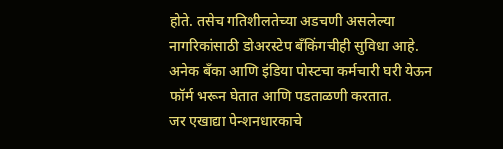होते. तसेच गतिशीलतेच्या अडचणी असलेल्या नागरिकांसाठी डोअरस्टेप बँकिंगचीही सुविधा आहे. अनेक बँका आणि इंडिया पोस्टचा कर्मचारी घरी येऊन फॉर्म भरून घेतात आणि पडताळणी करतात.
जर एखाद्या पेन्शनधारकाचे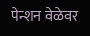पेन्शन वेळेवर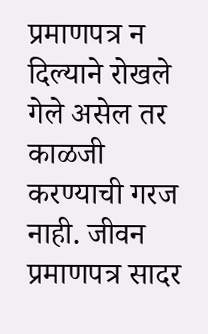प्रमाणपत्र न दिल्याने रोखले गेले असेल तर काळजी करण्याची गरज नाही. जीवन प्रमाणपत्र सादर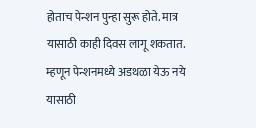होताच पेन्शन पुन्हा सुरू होते. मात्र यासाठी काही दिवस लागू शकतात. म्हणून पेन्शनमध्ये अडथळा येऊ नये यासाठी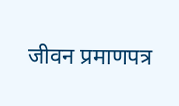जीवन प्रमाणपत्र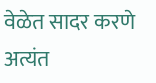वेळेत सादर करणे अत्यंत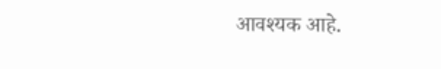आवश्यक आहे.